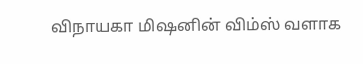விநாயகா மிஷனின் விம்ஸ் வளாக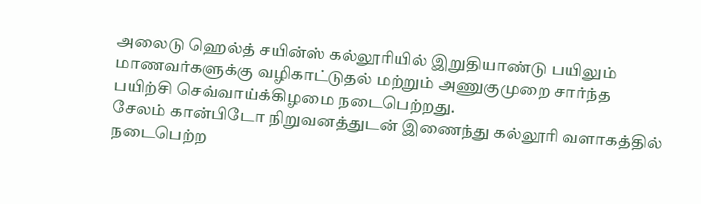அலைடு ஹெல்த் சயின்ஸ் கல்லூரியில் இறுதியாண்டு பயிலும் மாணவர்களுக்கு வழிகாட்டுதல் மற்றும் அணுகுமுறை சார்ந்த பயிற்சி செவ்வாய்க்கிழமை நடைபெற்றது.
சேலம் கான்பிடோ நிறுவனத்துடன் இணைந்து கல்லூரி வளாகத்தில் நடைபெற்ற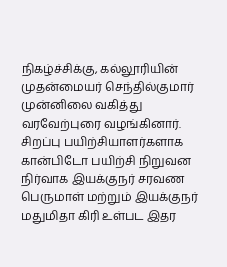நிகழ்ச்சிக்கு, கல்லூரியின் முதன்மையர் செந்தில்குமார் முன்னிலை வகித்து வரவேற்புரை வழங்கினார். சிறப்பு பயிற்சியாளர்களாக கான்பிடோ பயிற்சி நிறுவன நிர்வாக இயக்குநர் சரவண பெருமாள் மற்றும் இயக்குநர் மதுமிதா கிரி உள்பட இதர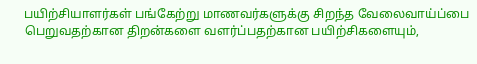பயிற்சியாளர்கள் பங்கேற்று மாணவர்களுக்கு சிறந்த வேலைவாய்ப்பை பெறுவதற்கான திறன்களை வளர்ப்பதற்கான பயிற்சிகளையும்,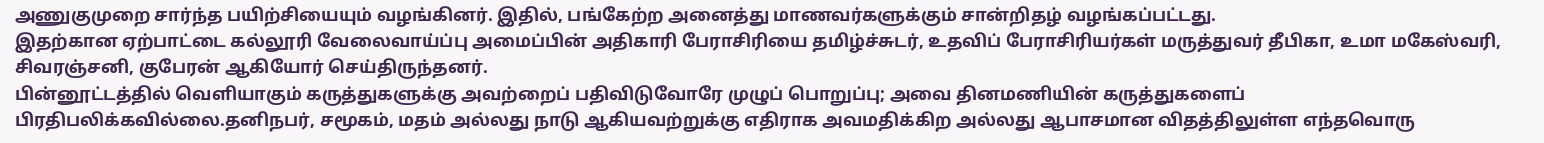அணுகுமுறை சார்ந்த பயிற்சியையும் வழங்கினர். இதில், பங்கேற்ற அனைத்து மாணவர்களுக்கும் சான்றிதழ் வழங்கப்பட்டது.
இதற்கான ஏற்பாட்டை கல்லூரி வேலைவாய்ப்பு அமைப்பின் அதிகாரி பேராசிரியை தமிழ்ச்சுடர், உதவிப் பேராசிரியர்கள் மருத்துவர் தீபிகா, உமா மகேஸ்வரி, சிவரஞ்சனி, குபேரன் ஆகியோர் செய்திருந்தனர்.
பின்னூட்டத்தில் வெளியாகும் கருத்துகளுக்கு அவற்றைப் பதிவிடுவோரே முழுப் பொறுப்பு; அவை தினமணியின் கருத்துகளைப் பிரதிபலிக்கவில்லை.தனிநபர், சமூகம், மதம் அல்லது நாடு ஆகியவற்றுக்கு எதிராக அவமதிக்கிற அல்லது ஆபாசமான விதத்திலுள்ள எந்தவொரு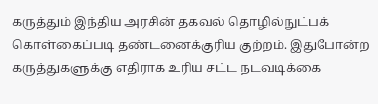கருத்தும் இந்திய அரசின் தகவல் தொழில்நுட்பக் கொள்கைப்படி தண்டனைக்குரிய குற்றம். இதுபோன்ற கருத்துகளுக்கு எதிராக உரிய சட்ட நடவடிக்கை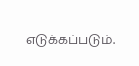எடுக்கப்படும்.